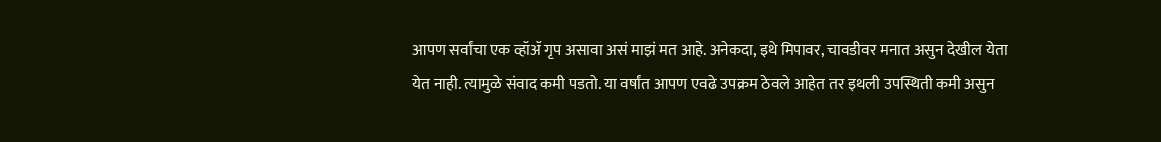आपण सर्वांचा एक व्हॉॲ गृप असावा असं माझं मत आहे. अनेकदा, इथे मिपावर, चावडीवर मनात असुन देखील येता येत नाही. त्यामुळे संवाद कमी पडतो. या वर्षांत आपण एवढे उपक्रम ठेवले आहेत तर इथली उपस्थिती कमी असुन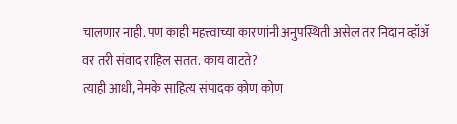चालणार नाही. पण काही महत्त्वाच्या कारणांनी अनुपस्थिती असेल तर निदान व्हॉॲ वर तरी संवाद राहिल सतत. काय वाटते?
त्याही आधी, नेमके साहित्य संपादक कोण कोण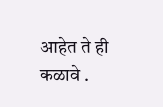आहेत ते ही कळावे .